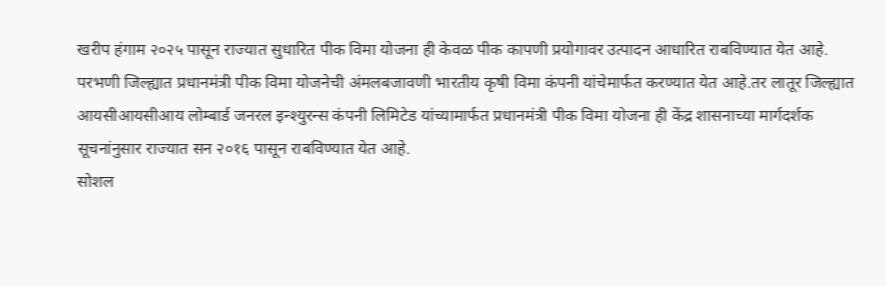खरीप हंगाम २०२५ पासून राज्यात सुधारित पीक विमा योजना ही केवळ पीक कापणी प्रयोगावर उत्पादन आधारित राबविण्यात येत आहे. परभणी जिल्ह्यात प्रधानमंत्री पीक विमा योजनेची अंमलबजावणी भारतीय कृषी विमा कंपनी यांचेमार्फत करण्यात येत आहे.तर लातूर जिल्ह्यात आयसीआयसीआय लोम्बार्ड जनरल इन्श्युरन्स कंपनी लिमिटेड यांच्यामार्फत प्रधानमंत्री पीक विमा योजना ही केंद्र शासनाच्या मार्गदर्शक सूचनांनुसार राज्यात सन २०१६ पासून राबविण्यात येत आहे.
सोशल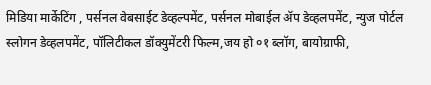मिडिया मार्केटिंग , पर्सनल वेबसाईट डेव्हल्पमेंट, पर्सनल मोबाईल ॲप डेव्हलपमेंट, न्युज पोर्टल स्लोगन डेव्हलपमेंट, पॉलिटीकल डॉक्युमेंटरी फिल्म,जय हो ०१ ब्लॉग, बायोग्राफी,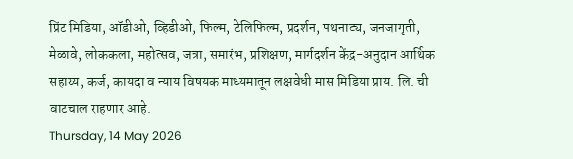प्रिंट मिडिया, ऑडीओ, व्हिडीओ, फिल्म, टेलिफिल्म, प्रदर्शन, पथनाट्य, जनजागृती, मेळावे, लोककला, महोत्सव, जत्रा, समारंभ, प्रशिक्षण, मार्गदर्शन केंद्र-अनुदान आर्थिक सहाय्य, कर्ज, कायदा व न्याय विषयक माध्यमातून लक्षवेधी मास मिडिया प्राय. लि. ची वाटचाल राहणार आहे.
Thursday, 14 May 2026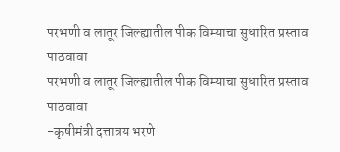परभणी व लातूर जिल्ह्यातील पीक विम्याचा सुधारित प्रस्ताव पाठवावा
परभणी व लातूर जिल्ह्यातील पीक विम्याचा सुधारित प्रस्ताव पाठवावा
-कृषीमंत्री दत्तात्रय भरणे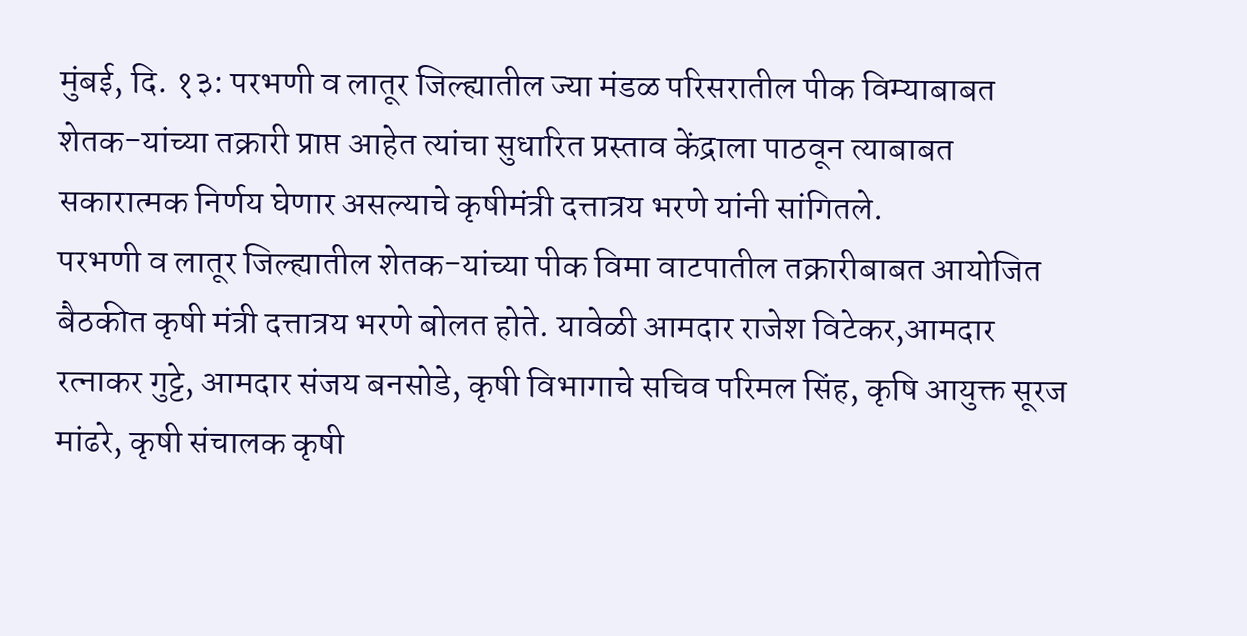मुंबई, दि. १३: परभणी व लातूर जिल्ह्यातील ज्या मंडळ परिसरातील पीक विम्याबाबत शेतक-यांच्या तक्रारी प्राप्त आहेत त्यांचा सुधारित प्रस्ताव केंद्राला पाठवून त्याबाबत सकारात्मक निर्णय घेणार असल्याचे कृषीमंत्री दत्तात्रय भरणे यांनी सांगितले.
परभणी व लातूर जिल्ह्यातील शेतक-यांच्या पीक विमा वाटपातील तक्रारीबाबत आयोजित बैठकीत कृषी मंत्री दत्तात्रय भरणे बोलत होते. यावेळी आमदार राजेश विटेकर,आमदार रत्नाकर गुट्टे, आमदार संजय बनसोडे, कृषी विभागाचे सचिव परिमल सिंह, कृषि आयुक्त सूरज मांढरे, कृषी संचालक कृषी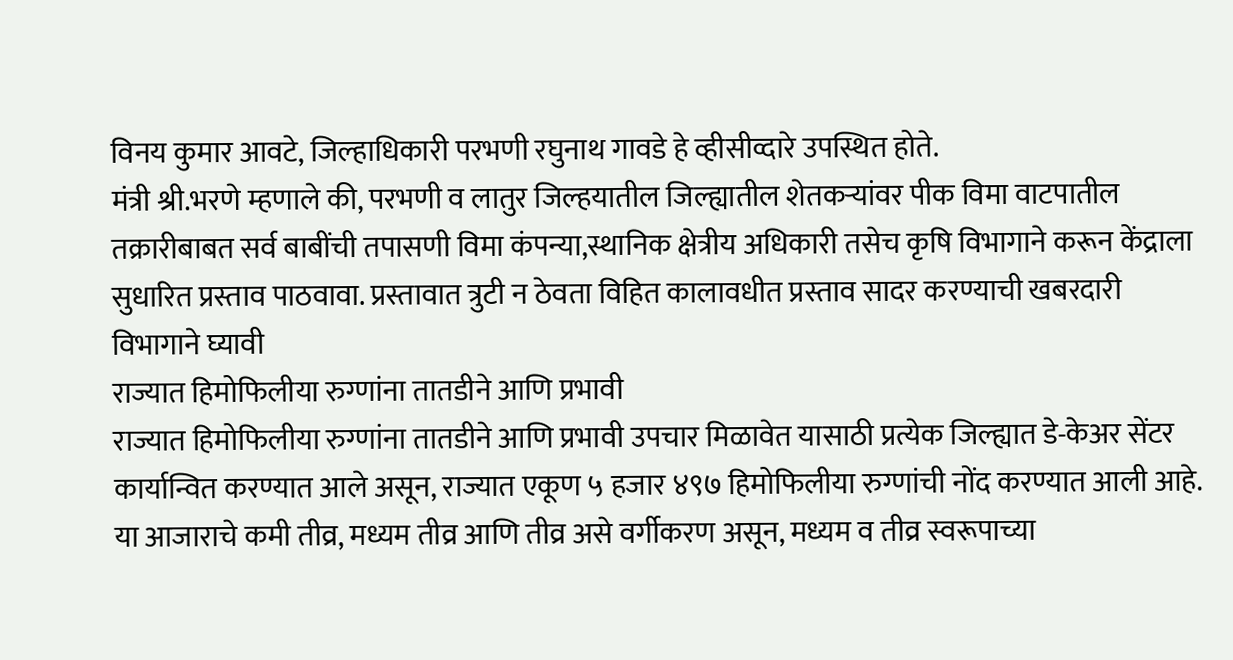विनय कुमार आवटे, जिल्हाधिकारी परभणी रघुनाथ गावडे हे व्हीसीव्दारे उपस्थित होते.
मंत्री श्री.भरणे म्हणाले की, परभणी व लातुर जिल्हयातील जिल्ह्यातील शेतकऱ्यांवर पीक विमा वाटपातील तक्रारीबाबत सर्व बाबींची तपासणी विमा कंपन्या,स्थानिक क्षेत्रीय अधिकारी तसेच कृषि विभागाने करून केंद्राला सुधारित प्रस्ताव पाठवावा. प्रस्तावात त्रुटी न ठेवता विहित कालावधीत प्रस्ताव सादर करण्याची खबरदारी विभागाने घ्यावी
राज्यात हिमोफिलीया रुग्णांना तातडीने आणि प्रभावी
राज्यात हिमोफिलीया रुग्णांना तातडीने आणि प्रभावी उपचार मिळावेत यासाठी प्रत्येक जिल्ह्यात डे-केअर सेंटर कार्यान्वित करण्यात आले असून, राज्यात एकूण ५ हजार ४९७ हिमोफिलीया रुग्णांची नोंद करण्यात आली आहे. या आजाराचे कमी तीव्र, मध्यम तीव्र आणि तीव्र असे वर्गीकरण असून, मध्यम व तीव्र स्वरूपाच्या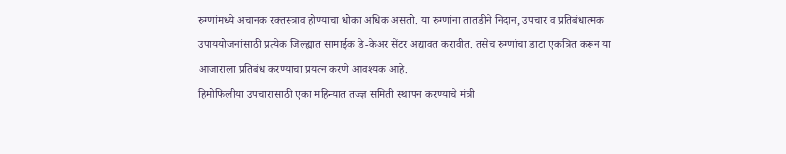रुग्णांमध्ये अचानक रक्तस्त्राव होण्याचा धोका अधिक असतो. या रुग्णांना तातडीने निदान, उपचार व प्रतिबंधात्मक उपाययोजनांसाठी प्रत्येक जिल्ह्यात सामाईक डे-केअर सेंटर अद्यावत करावीत. तसेच रुग्णांचा डाटा एकत्रित करून या आजाराला प्रतिबंध करण्याचा प्रयत्न करणे आवश्यक आहे.
हिमोफिलीया उपचारासाठी एका महिन्यात तज्ज्ञ समिती स्थापन करण्याचे मंत्री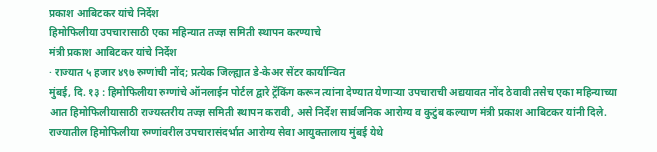प्रकाश आबिटकर यांचे निर्देश
हिमोफिलीया उपचारासाठी एका महिन्यात तज्ज्ञ समिती स्थापन करण्याचे
मंत्री प्रकाश आबिटकर यांचे निर्देश
· राज्यात ५ हजार ४९७ रुग्णांची नोंद; प्रत्येक जिल्ह्यात डे-केअर सेंटर कार्यान्वित
मुंबई, दि. १३ : हिमोफिलीया रुग्णांचे ऑनलाईन पोर्टल द्वारे ट्रॅकिंग करून त्यांना देण्यात येणाऱ्या उपचाराची अद्ययावत नोंद ठेवावी तसेच एका महिन्याच्या आत हिमोफिलीयासाठी राज्यस्तरीय तज्ज्ञ समिती स्थापन करावी, असे निर्देश सार्वजनिक आरोग्य व कुटुंब कल्याण मंत्री प्रकाश आबिटकर यांनी दिले. राज्यातील हिमोफिलीया रुग्णांवरील उपचारासंदर्भात आरोग्य सेवा आयुक्तालाय मुंबई येथे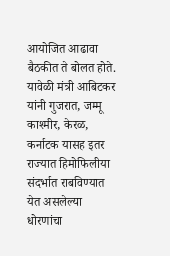आयोजित आढावा बैठकीत ते बोलत होते.
यावेळी मंत्री आबिटकर यांनी गुजरात, जम्मू काश्मीर, केरळ, कर्नाटक यासह इतर राज्यात हिमोफिलीया संदर्भात राबविण्यात येत असलेल्या धोरणांचा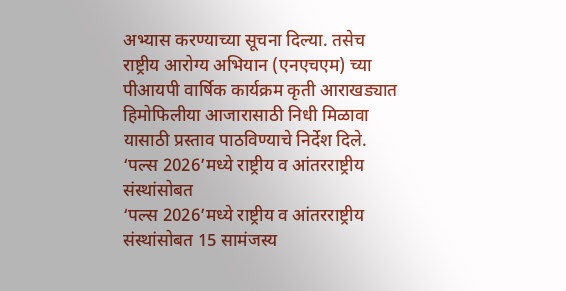अभ्यास करण्याच्या सूचना दिल्या. तसेच राष्ट्रीय आरोग्य अभियान (एनएचएम) च्या पीआयपी वार्षिक कार्यक्रम कृती आराखड्यात हिमोफिलीया आजारासाठी निधी मिळावा यासाठी प्रस्ताव पाठविण्याचे निर्देश दिले.
‘पल्स 2026’मध्ये राष्ट्रीय व आंतरराष्ट्रीय संस्थांसोबत
‘पल्स 2026’मध्ये राष्ट्रीय व आंतरराष्ट्रीय संस्थांसोबत 15 सामंजस्य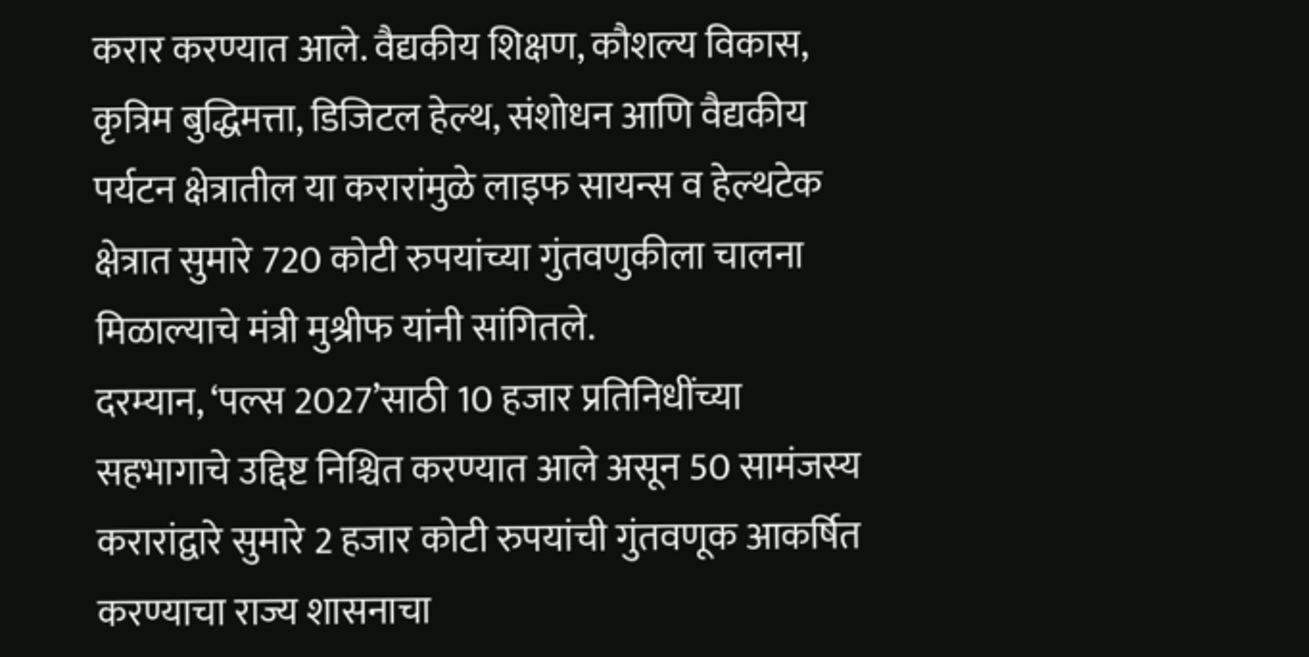करार करण्यात आले. वैद्यकीय शिक्षण, कौशल्य विकास, कृत्रिम बुद्धिमत्ता, डिजिटल हेल्थ, संशोधन आणि वैद्यकीय पर्यटन क्षेत्रातील या करारांमुळे लाइफ सायन्स व हेल्थटेक क्षेत्रात सुमारे 720 कोटी रुपयांच्या गुंतवणुकीला चालना मिळाल्याचे मंत्री मुश्रीफ यांनी सांगितले.
दरम्यान, ‘पल्स 2027’साठी 10 हजार प्रतिनिधींच्या सहभागाचे उद्दिष्ट निश्चित करण्यात आले असून 50 सामंजस्य करारांद्वारे सुमारे 2 हजार कोटी रुपयांची गुंतवणूक आकर्षित करण्याचा राज्य शासनाचा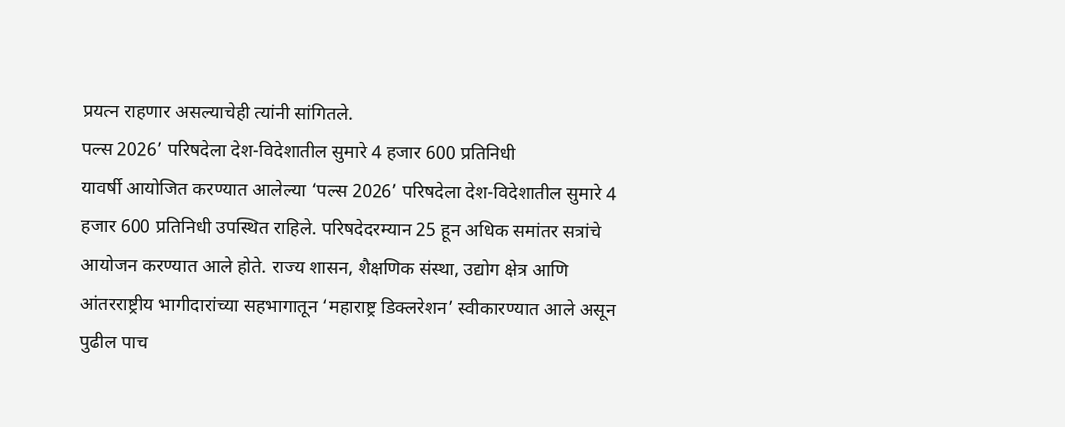प्रयत्न राहणार असल्याचेही त्यांनी सांगितले.
पल्स 2026’ परिषदेला देश-विदेशातील सुमारे 4 हजार 600 प्रतिनिधी
यावर्षी आयोजित करण्यात आलेल्या ‘पल्स 2026’ परिषदेला देश-विदेशातील सुमारे 4 हजार 600 प्रतिनिधी उपस्थित राहिले. परिषदेदरम्यान 25 हून अधिक समांतर सत्रांचे आयोजन करण्यात आले होते. राज्य शासन, शैक्षणिक संस्था, उद्योग क्षेत्र आणि आंतरराष्ट्रीय भागीदारांच्या सहभागातून ‘महाराष्ट्र डिक्लरेशन’ स्वीकारण्यात आले असून पुढील पाच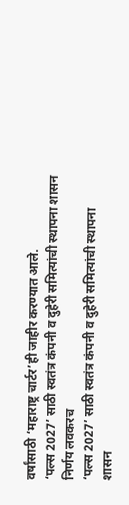वर्षांसाठी ‘महाराष्ट्र चार्टर’ही जाहीर करण्यात आले.
‘पल्स 2027’ साठी स्वतंत्र कंपनी व दुहेरी समित्यांची स्थापना शासन निर्णय लवकरच
‘पल्स 2027’ साठी स्वतंत्र कंपनी व दुहेरी समित्यांची स्थापना
शासन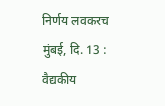निर्णय लवकरच
मुंबई, दि. 13 : वैद्यकीय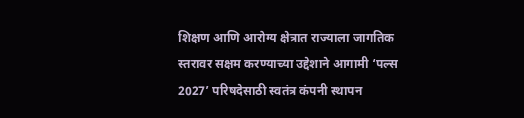शिक्षण आणि आरोग्य क्षेत्रात राज्याला जागतिक स्तरावर सक्षम करण्याच्या उद्देशाने आगामी ‘पल्स 2027’ परिषदेसाठी स्वतंत्र कंपनी स्थापन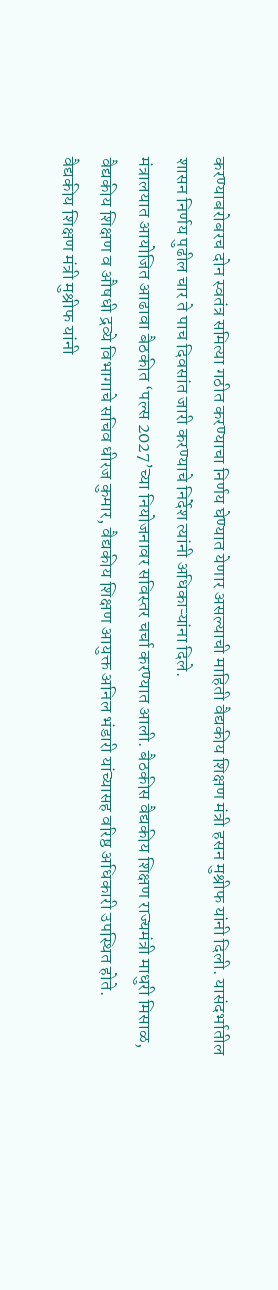करण्याबरोबरच दोन स्वतंत्र समित्या गठीत करण्याचा निर्णय घेण्यात येणार असल्याची माहिती वैद्यकीय शिक्षण मंत्री हसन मुश्रीफ यांनी दिली. यासंदर्भातील शासन निर्णय पुढील चार ते पाच दिवसांत जारी करण्याचे निर्देश त्यांनी अधिकाऱ्यांना दिले.
मंत्रालयात आयोजित आढावा बैठकीत ‘पल्स 2027’च्या नियोजनावर सविस्तर चर्चा करण्यात आली. बैठकीस वैद्यकीय शिक्षण राज्यमंत्री माधुरी मिसाळ, वैद्यकीय शिक्षण व औषधी द्रव्ये विभागाचे सचिव धीरज कुमार, वैद्यकीय शिक्षण आयुक्त अनिल भंडारी यांच्यासह वरिष्ठ अधिकारी उपस्थित होते.
वैद्यकीय शिक्षण मंत्री मुश्रीफ यांनी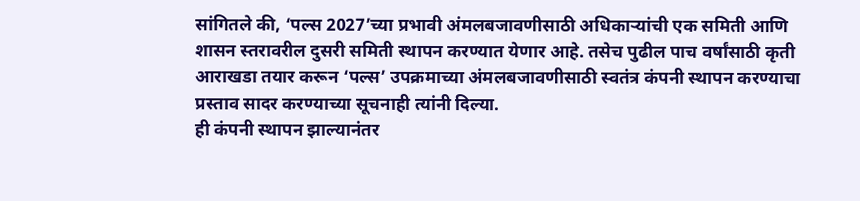सांगितले की, ‘पल्स 2027’च्या प्रभावी अंमलबजावणीसाठी अधिकाऱ्यांची एक समिती आणि शासन स्तरावरील दुसरी समिती स्थापन करण्यात येणार आहे. तसेच पुढील पाच वर्षांसाठी कृती आराखडा तयार करून ‘पल्स’ उपक्रमाच्या अंमलबजावणीसाठी स्वतंत्र कंपनी स्थापन करण्याचा प्रस्ताव सादर करण्याच्या सूचनाही त्यांनी दिल्या.
ही कंपनी स्थापन झाल्यानंतर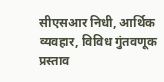सीएसआर निधी, आर्थिक व्यवहार, विविध गुंतवणूक प्रस्ताव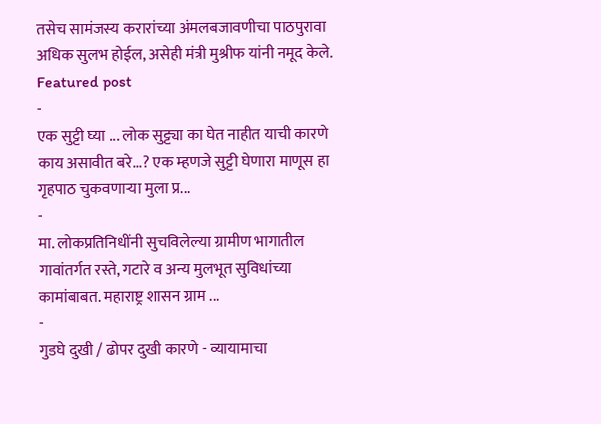तसेच सामंजस्य करारांच्या अंमलबजावणीचा पाठपुरावा अधिक सुलभ होईल, असेही मंत्री मुश्रीफ यांनी नमूद केले.
Featured post
-
एक सुट्टी घ्या ... लोक सुट्ट्या का घेत नाहीत याची कारणे काय असावीत बरे...? एक म्हणजे सुट्टी घेणारा माणूस हा गृहपाठ चुकवणाऱ्या मुला प्र...
-
मा. लोकप्रतिनिधींनी सुचविलेल्या ग्रामीण भागातील गावांतर्गत रस्ते, गटारे व अन्य मुलभूत सुविधांच्या कामांबाबत. महाराष्ट्र शासन ग्राम ...
-
गुडघे दुखी / ढोपर दुखी कारणे - व्यायामाचा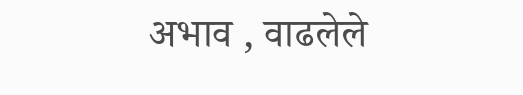अभाव , वाढलेले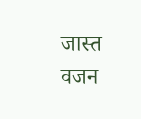जास्त वजन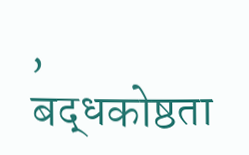, बद्धकोष्ठता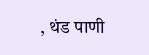, थंड पाणी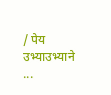/ पेय उभ्याउभ्याने ...